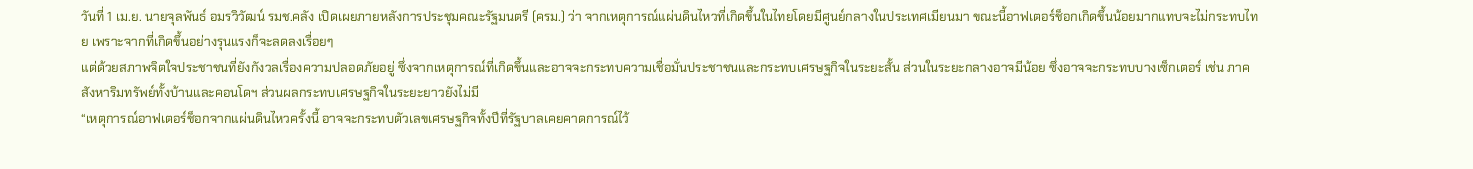วันที่ 1 เม.ย. นายจุลพันธ์ อมรวิวัฒน์ รมช.คลัง เปิดเผยภายหลังการประชุมคณะรัฐมนตรี (ครม.) ว่า จากเหตุการณ์แผ่นดินไหวที่เกิดขึ้นในไทยโดยมีศูนย์กลางในประเทศเมียนมา ขณะนี้อาฟเตอร์ช็อกเกิดขึ้นน้อยมากแทบจะไม่กระทบไทย เพราะจากที่เกิดขึ้นอย่างรุนแรงก็จะลดลงเรื่อยๆ
แต่ด้วยสภาพจิตใจประชาชนที่ยังกังวลเรื่องความปลอดภัยอยู่ ซึ่งจากเหตุการณ์ที่เกิดขึ้นและอาจจะกระทบความเชื่อมั่นประชาชนและกระทบเศรษฐกิจในระยะสั้น ส่วนในระยะกลางอาจมีน้อย ซึ่งอาจจะกระทบบางเซ็กเตอร์ เช่น ภาคสังหาริมทรัพย์ทั้งบ้านและคอนโดฯ ส่วนผลกระทบเศรษฐกิจในระยะยาวยังไม่มี
“เหตุการณ์อาฟเตอร์ช็อกจากแผ่นดินไหวครั้งนี้ อาจจะกระทบตัวเลขเศรษฐกิจทั้งปีที่รัฐบาลเคยคาดการณ์ไว้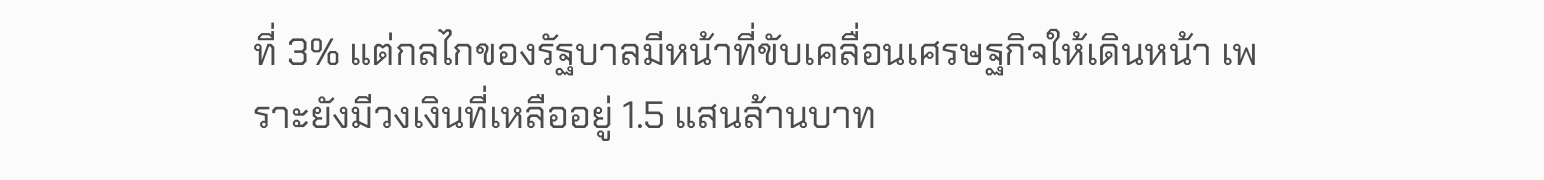ที่ 3% แต่กลไกของรัฐบาลมีหน้าที่ขับเคลื่อนเศรษฐกิจให้เดินหน้า เพราะยังมีวงเงินที่เหลืออยู่ 1.5 แสนล้านบาท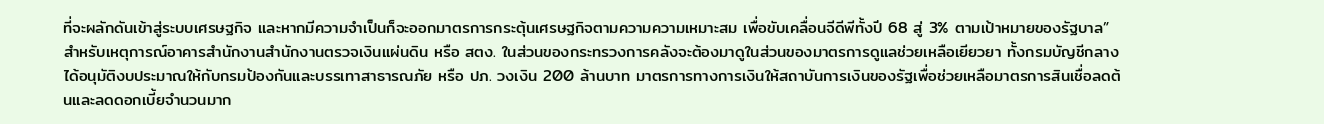ที่จะผลักดันเข้าสู่ระบบเศรษฐกิจ และหากมีความจำเป็นก็จะออกมาตรการกระตุ้นเศรษฐกิจตามความความเหมาะสม เพื่อขับเคลื่อนจีดีพีทั้งปี 68 สู่ 3% ตามเป้าหมายของรัฐบาล”
สำหรับเหตุการณ์อาคารสำนักงานสำนักงานตรวจเงินแผ่นดิน หรือ สตง. ในส่วนของกระทรวงการคลังจะต้องมาดูในส่วนของมาตรการดูแลช่วยเหลือเยียวยา ทั้งกรมบัญชีกลางได้อนุมัติงบประมาณให้กับกรมป้องกันและบรรเทาสาธารณภัย หรือ ปภ. วงเงิน 200 ล้านบาท มาตรการทางการเงินให้สถาบันการเงินของรัฐเพื่อช่วยเหลือมาตรการสินเชื่อลดต้นและลดดอกเบี้ยจำนวนมาก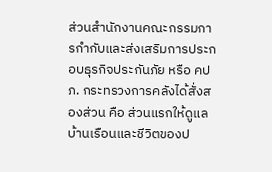ส่วนสำนักงานคณะกรรมการกำกับและส่งเสริมการประกอบธุรกิจประกันภัย หรือ คปภ. กระทรวงการคลังได้สั่งสองส่วน คือ ส่วนแรกให้ดูแลบ้านเรือนและชีวิตของป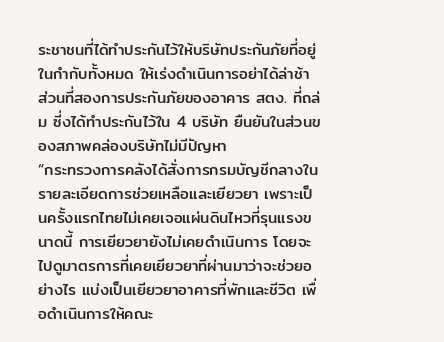ระชาชนที่ได้ทำประกันไว้ให้บริษัทประกันภัยที่อยู่ในกำกับทั้งหมด ให้เร่งดำเนินการอย่าได้ล่าช้า ส่วนที่สองการประกันภัยของอาคาร สตง. ที่ถล่ม ซี่งได้ทำประกันไว้ใน 4 บริษัท ยืนยันในส่วนของสภาพคล่องบริษัทไม่มีปัญหา
“กระทรวงการคลังได้สั่งการกรมบัญชีกลางในรายละเอียดการช่วยเหลือและเยียวยา เพราะเป็นครั้งแรกไทยไม่เคยเจอแผ่นดินไหวที่รุนแรงขนาดนี้ การเยียวยายังไม่เคยดำเนินการ โดยจะไปดูมาตรการที่เคยเยียวยาที่ผ่านมาว่าจะช่วยอย่างไร แบ่งเป็นเยียวยาอาคารที่พักและชีวิต เพื่อดำเนินการให้คณะ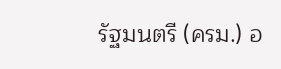รัฐมนตรี (ครม.) อ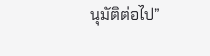นุมัติต่อไป”